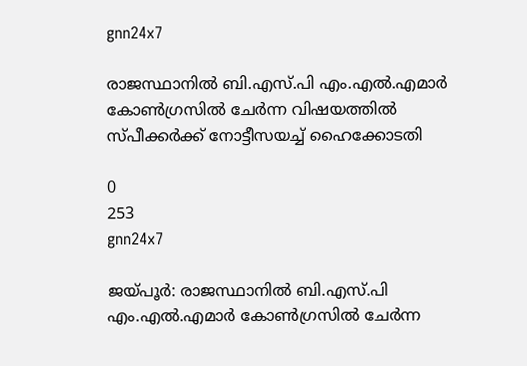gnn24x7

രാജസ്ഥാനില്‍ ബി.എസ്.പി എം.എല്‍.എമാര്‍ കോണ്‍ഗ്രസില്‍ ചേര്‍ന്ന വിഷയത്തില്‍ സ്പീക്കര്‍ക്ക് നോട്ടീസയച്ച് ഹൈക്കോടതി

0
253
gnn24x7

ജയ്പൂര്‍: രാജസ്ഥാനില്‍ ബി.എസ്.പി എം.എല്‍.എമാര്‍ കോണ്‍ഗ്രസില്‍ ചേര്‍ന്ന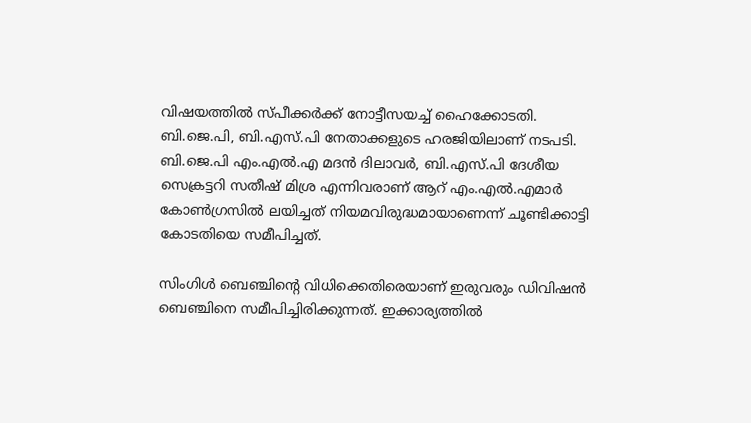വിഷയത്തില്‍ സ്പീക്കര്‍ക്ക് നോട്ടീസയച്ച് ഹൈക്കോടതി. ബി.ജെ.പി, ബി.എസ്.പി നേതാക്കളുടെ ഹരജിയിലാണ് നടപടി. ബി.ജെ.പി എം.എല്‍.എ മദന്‍ ദിലാവര്‍, ബി.എസ്.പി ദേശീയ സെക്രട്ടറി സതീഷ് മിശ്ര എന്നിവരാണ് ആറ് എം.എല്‍.എമാര്‍ കോണ്‍ഗ്രസില്‍ ലയിച്ചത് നിയമവിരുദ്ധമായാണെന്ന് ചൂണ്ടിക്കാട്ടി കോടതിയെ സമീപിച്ചത്.

സിംഗിള്‍ ബെഞ്ചിന്റെ വിധിക്കെതിരെയാണ് ഇരുവരും ഡിവിഷന്‍ ബെഞ്ചിനെ സമീപിച്ചിരിക്കുന്നത്. ഇക്കാര്യത്തില്‍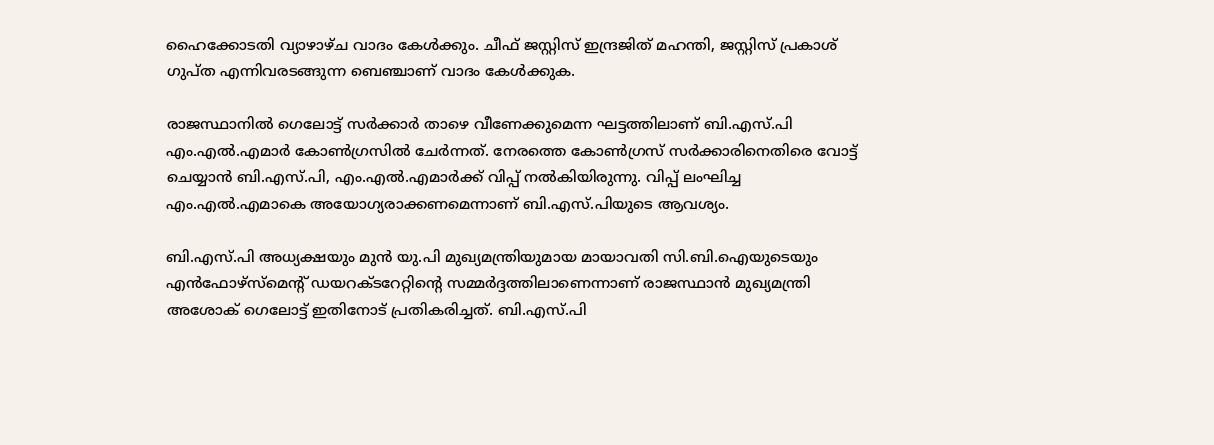ഹൈക്കോടതി വ്യാഴാഴ്ച വാദം കേള്‍ക്കും. ചീഫ് ജസ്റ്റിസ് ഇന്ദ്രജിത് മഹന്തി, ജസ്റ്റിസ് പ്രകാശ് ഗുപ്ത എന്നിവരടങ്ങുന്ന ബെഞ്ചാണ് വാദം കേള്‍ക്കുക.

രാജസ്ഥാനില്‍ ഗെലോട്ട് സര്‍ക്കാര്‍ താഴെ വീണേക്കുമെന്ന ഘട്ടത്തിലാണ് ബി.എസ്.പി എം.എല്‍.എമാര്‍ കോണ്‍ഗ്രസില്‍ ചേര്‍ന്നത്. നേരത്തെ കോണ്‍ഗ്രസ് സര്‍ക്കാരിനെതിരെ വോട്ട് ചെയ്യാന്‍ ബി.എസ്.പി, എം.എല്‍.എമാര്‍ക്ക് വിപ്പ് നല്‍കിയിരുന്നു. വിപ്പ് ലംഘിച്ച എം.എല്‍.എമാകെ അയോഗ്യരാക്കണമെന്നാണ് ബി.എസ്.പിയുടെ ആവശ്യം.

ബി.എസ്.പി അധ്യക്ഷയും മുന്‍ യു.പി മുഖ്യമന്ത്രിയുമായ മായാവതി സി.ബി.ഐയുടെയും എന്‍ഫോഴ്സ്മെന്റ് ഡയറക്ടറേറ്റിന്റെ സമ്മര്‍ദ്ദത്തിലാണെന്നാണ് രാജസ്ഥാന്‍ മുഖ്യമന്ത്രി അശോക് ഗെലോട്ട് ഇതിനോട് പ്രതികരിച്ചത്. ബി.എസ്.പി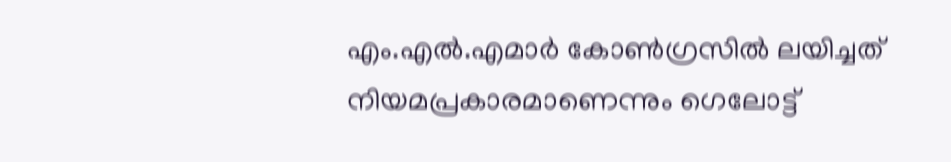എം.എല്‍.എമാര്‍ കോണ്‍ഗ്രസില്‍ ലയിച്ചത് നിയമപ്രകാരമാണെന്നും ഗെലോട്ട്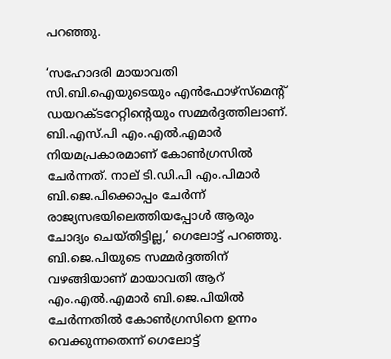പറഞ്ഞു.

‘സഹോദരി മായാവതി സി.ബി.ഐയുടെയും എന്‍ഫോഴ്സ്മെന്റ് ഡയറക്ടറേറ്റിന്റെയും സമ്മര്‍ദ്ദത്തിലാണ്. ബി.എസ്.പി എം.എല്‍.എമാര്‍ നിയമപ്രകാരമാണ് കോണ്‍ഗ്രസില്‍ ചേര്‍ന്നത്. നാല് ടി.ഡി.പി എം.പിമാര്‍ ബി.ജെ.പിക്കൊപ്പം ചേര്‍ന്ന് രാജ്യസഭയിലെത്തിയപ്പോള്‍ ആരും ചോദ്യം ചെയ്തിട്ടില്ല,’ ഗെലോട്ട് പറഞ്ഞു. ബി.ജെ.പിയുടെ സമ്മര്‍ദ്ദത്തിന് വഴങ്ങിയാണ് മായാവതി ആറ് എം.എല്‍.എമാര്‍ ബി.ജെ.പിയില്‍ ചേര്‍ന്നതില്‍ കോണ്‍ഗ്രസിനെ ഉന്നം വെക്കുന്നതെന്ന് ഗെലോട്ട്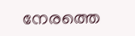നേരത്തെ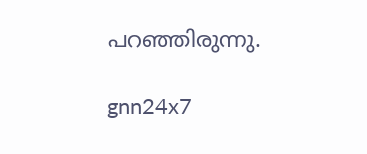പറഞ്ഞിരുന്നു.

gnn24x7